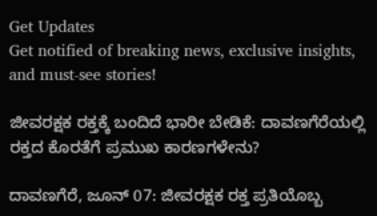Get Updates
Get notified of breaking news, exclusive insights, and must-see stories!

ಜೀವರಕ್ಷಕ ರಕ್ತಕ್ಕೆ ಬಂದಿದೆ ಭಾರೀ ಬೇಡಿಕೆ: ದಾವಣಗೆರೆಯಲ್ಲಿ ರಕ್ತದ ಕೊರತೆಗೆ ಪ್ರಮುಖ ಕಾರಣಗಳೇನು?

ದಾವಣಗೆರೆ, ಜೂನ್‌ 07: ಜೀವರಕ್ಷಕ ರಕ್ತ ಪ್ರತಿಯೊಬ್ಬ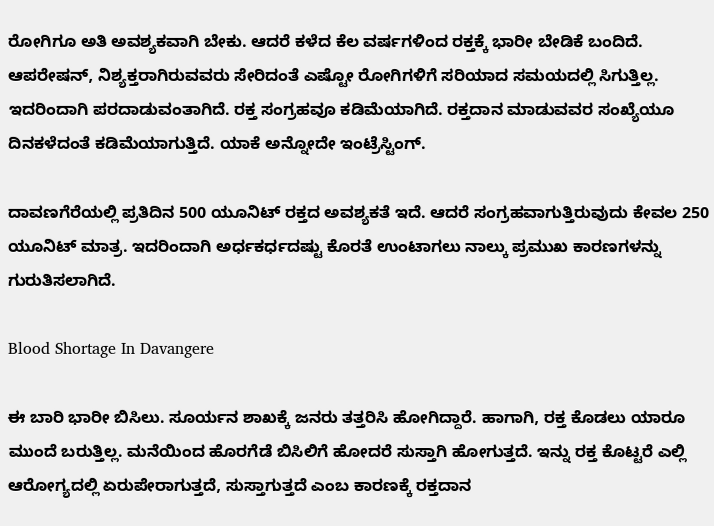ರೋಗಿಗೂ ಅತಿ ಅವಶ್ಯಕವಾಗಿ ಬೇಕು. ಆದರೆ ಕಳೆದ ಕೆಲ ವರ್ಷಗಳಿಂದ ರಕ್ತಕ್ಕೆ ಭಾರೀ ಬೇಡಿಕೆ ಬಂದಿದೆ. ಆಪರೇಷನ್, ನಿಶ್ಯಕ್ತರಾಗಿರುವವರು ಸೇರಿದಂತೆ ಎಷ್ಟೋ ರೋಗಿಗಳಿಗೆ ಸರಿಯಾದ ಸಮಯದಲ್ಲಿ ಸಿಗುತ್ತಿಲ್ಲ. ಇದರಿಂದಾಗಿ ಪರದಾಡುವಂತಾಗಿದೆ. ರಕ್ತ ಸಂಗ್ರಹವೂ ಕಡಿಮೆಯಾಗಿದೆ. ರಕ್ತದಾನ ಮಾಡುವವರ ಸಂಖ್ಯೆಯೂ ದಿನಕಳೆದಂತೆ ಕಡಿಮೆಯಾಗುತ್ತಿದೆ. ಯಾಕೆ ಅನ್ನೋದೇ ಇಂಟ್ರೆಸ್ಟಿಂಗ್.

ದಾವಣಗೆರೆಯಲ್ಲಿ ಪ್ರತಿದಿನ 500 ಯೂನಿಟ್‌ ರಕ್ತದ ಅವಶ್ಯಕತೆ ಇದೆ. ಆದರೆ ಸಂಗ್ರಹವಾಗುತ್ತಿರುವುದು ಕೇವಲ 250 ಯೂನಿಟ್ ಮಾತ್ರ. ಇದರಿಂದಾಗಿ ಅರ್ಧಕರ್ಧದಷ್ಟು ಕೊರತೆ ಉಂಟಾಗಲು ನಾಲ್ಕು ಪ್ರಮುಖ ಕಾರಣಗಳನ್ನು ಗುರುತಿಸಲಾಗಿದೆ.

Blood Shortage In Davangere

ಈ ಬಾರಿ ಭಾರೀ ಬಿಸಿಲು. ಸೂರ್ಯನ ಶಾಖಕ್ಕೆ ಜನರು ತತ್ತರಿಸಿ ಹೋಗಿದ್ದಾರೆ. ಹಾಗಾಗಿ, ರಕ್ತ ಕೊಡಲು ಯಾರೂ ಮುಂದೆ ಬರುತ್ತಿಲ್ಲ. ಮನೆಯಿಂದ ಹೊರಗೆಡೆ ಬಿಸಿಲಿಗೆ ಹೋದರೆ ಸುಸ್ತಾಗಿ ಹೋಗುತ್ತದೆ. ಇನ್ನು ರಕ್ತ ಕೊಟ್ಟರೆ ಎಲ್ಲಿ ಆರೋಗ್ಯದಲ್ಲಿ ಏರುಪೇರಾಗುತ್ತದೆ, ಸುಸ್ತಾಗುತ್ತದೆ ಎಂಬ ಕಾರಣಕ್ಕೆ ರಕ್ತದಾನ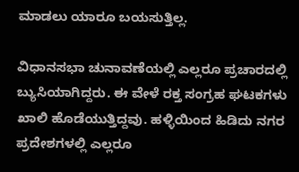ಮಾಡಲು ಯಾರೂ ಬಯಸುತ್ತಿಲ್ಲ.

ವಿಧಾನಸಭಾ ಚುನಾವಣೆಯಲ್ಲಿ ಎಲ್ಲರೂ ಪ್ರಚಾರದಲ್ಲಿ ಬ್ಯುಸಿಯಾಗಿದ್ದರು. ಈ ವೇಳೆ ರಕ್ತ ಸಂಗ್ರಹ ಘಟಕಗಳು ಖಾಲಿ ಹೊಡೆಯುತ್ತಿದ್ದವು. ಹಳ್ಳಿಯಿಂದ ಹಿಡಿದು ನಗರ ಪ್ರದೇಶಗಳಲ್ಲಿ ಎಲ್ಲರೂ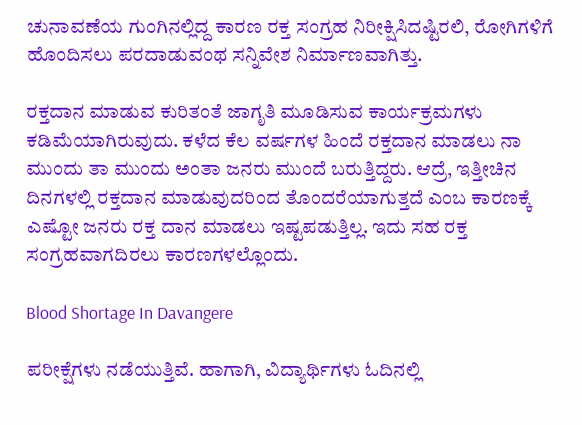ಚುನಾವಣೆಯ ಗುಂಗಿನಲ್ಲಿದ್ದ ಕಾರಣ ರಕ್ತ ಸಂಗ್ರಹ ನಿರೀಕ್ಷಿಸಿದಷ್ಟಿರಲಿ, ರೋಗಿಗಳಿಗೆ ಹೊಂದಿಸಲು ಪರದಾಡುವಂಥ ಸನ್ನಿವೇಶ ನಿರ್ಮಾಣವಾಗಿತ್ತು.

ರಕ್ತದಾನ ಮಾಡುವ ಕುರಿತಂತೆ ಜಾಗೃತಿ ಮೂಡಿಸುವ ಕಾರ್ಯಕ್ರಮಗಳು ಕಡಿಮೆಯಾಗಿರುವುದು. ಕಳೆದ ಕೆಲ ವರ್ಷಗಳ ಹಿಂದೆ ರಕ್ತದಾನ ಮಾಡಲು ನಾ ಮುಂದು ತಾ ಮುಂದು ಅಂತಾ ಜನರು ಮುಂದೆ ಬರುತ್ತಿದ್ದರು. ಆದ್ರೆ, ಇತ್ತೀಚಿನ ದಿನಗಳಲ್ಲಿ ರಕ್ತದಾನ ಮಾಡುವುದರಿಂದ ತೊಂದರೆಯಾಗುತ್ತದೆ ಎಂಬ ಕಾರಣಕ್ಕೆ ಎಷ್ಟೋ ಜನರು ರಕ್ತ ದಾನ ಮಾಡಲು ಇಷ್ಟಪಡುತ್ತಿಲ್ಲ. ಇದು ಸಹ ರಕ್ತ ಸಂಗ್ರಹವಾಗದಿರಲು ಕಾರಣಗಳಲ್ಲೊಂದು.

Blood Shortage In Davangere

ಪರೀಕ್ಷೆಗಳು ನಡೆಯುತ್ತಿವೆ. ಹಾಗಾಗಿ, ವಿದ್ಯಾರ್ಥಿಗಳು ಓದಿನಲ್ಲಿ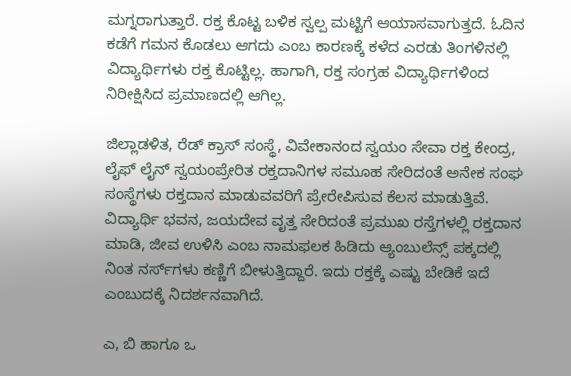ಮಗ್ನರಾಗುತ್ತಾರೆ. ರಕ್ತ ಕೊಟ್ಟ ಬಳಿಕ ಸ್ವಲ್ಪ ಮಟ್ಟಿಗೆ ಆಯಾಸವಾಗುತ್ತದೆ. ಓದಿನ ಕಡೆಗೆ ಗಮನ ಕೊಡಲು ಆಗದು ಎಂಬ ಕಾರಣಕ್ಕೆ ಕಳೆದ ಎರಡು ತಿಂಗಳಿನಲ್ಲಿ ವಿದ್ಯಾರ್ಥಿಗಳು ರಕ್ತ ಕೊಟ್ಟಿಲ್ಲ. ಹಾಗಾಗಿ, ರಕ್ತ ಸಂಗ್ರಹ ವಿದ್ಯಾರ್ಥಿಗಳಿಂದ ನಿರೀಕ್ಷಿಸಿದ ಪ್ರಮಾಣದಲ್ಲಿ ಆಗಿಲ್ಲ.

ಜಿಲ್ಲಾಡಳಿತ, ರೆಡ್ ಕ್ರಾಸ್ ಸಂಸ್ಥೆ, ವಿವೇಕಾನಂದ ಸ್ವಯಂ ಸೇವಾ ರಕ್ತ ಕೇಂದ್ರ, ಲೈಫ್ ಲೈನ್ ಸ್ವಯಂಪ್ರೇರಿತ ರಕ್ತದಾನಿಗಳ ಸಮೂಹ ಸೇರಿದಂತೆ ಅನೇಕ ಸಂಘ ಸಂಸ್ಥೆಗಳು ರಕ್ತದಾನ ಮಾಡುವವರಿಗೆ ಪ್ರೇರೇಪಿಸುವ ಕೆಲಸ ಮಾಡುತ್ತಿವೆ. ವಿದ್ಯಾರ್ಥಿ ಭವನ, ಜಯದೇವ ವೃತ್ತ ಸೇರಿದಂತೆ ಪ್ರಮುಖ ರಸ್ತೆಗಳಲ್ಲಿ ರಕ್ತದಾನ ಮಾಡಿ, ಜೀವ ಉಳಿಸಿ ಎಂಬ ನಾಮಫಲಕ ಹಿಡಿದು ಆ್ಯಂಬುಲೆನ್ಸ್ ಪಕ್ಕದಲ್ಲಿ ನಿಂತ ನರ್ಸ್‌ಗಳು ಕಣ್ಣಿಗೆ ಬೀಳುತ್ತಿದ್ದಾರೆ. ಇದು ರಕ್ತಕ್ಕೆ ಎಷ್ಟು ಬೇಡಿಕೆ ಇದೆ ಎಂಬುದಕ್ಕೆ ನಿದರ್ಶನವಾಗಿದೆ.

ಎ, ಬಿ ಹಾಗೂ ಒ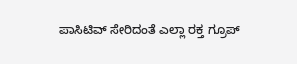ಪಾಸಿಟಿವ್ ಸೇರಿದಂತೆ ಎಲ್ಲಾ ರಕ್ತ ಗ್ರೂಪ್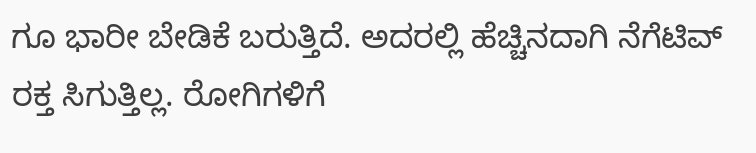ಗೂ ಭಾರೀ ಬೇಡಿಕೆ ಬರುತ್ತಿದೆ. ಅದರಲ್ಲಿ ಹೆಚ್ಚಿನದಾಗಿ ನೆಗೆಟಿವ್ ರಕ್ತ ಸಿಗುತ್ತಿಲ್ಲ. ರೋಗಿಗಳಿಗೆ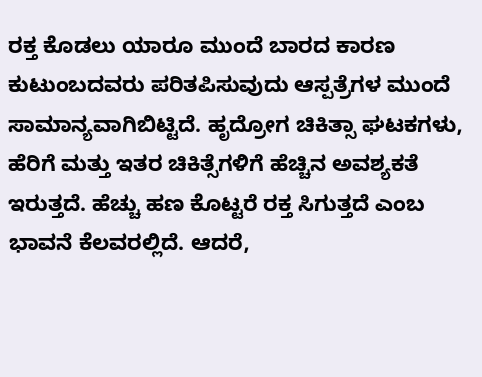ರಕ್ತ ಕೊಡಲು ಯಾರೂ ಮುಂದೆ ಬಾರದ ಕಾರಣ ಕುಟುಂಬದವರು ಪರಿತಪಿಸುವುದು ಆಸ್ಪತ್ರೆಗಳ ಮುಂದೆ ಸಾಮಾನ್ಯವಾಗಿಬಿಟ್ಟಿದೆ. ಹೃದ್ರೋಗ ಚಿಕಿತ್ಸಾ ಘಟಕಗಳು, ಹೆರಿಗೆ ಮತ್ತು ಇತರ ಚಿಕಿತ್ಸೆಗಳಿಗೆ ಹೆಚ್ಚಿನ ಅವಶ್ಯಕತೆ ಇರುತ್ತದೆ. ಹೆಚ್ಚು ಹಣ ಕೊಟ್ಟರೆ ರಕ್ತ ಸಿಗುತ್ತದೆ ಎಂಬ ಭಾವನೆ ಕೆಲವರಲ್ಲಿದೆ. ಆದರೆ,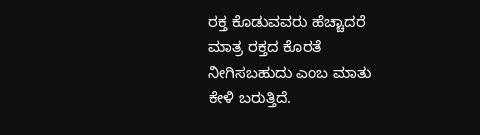ರಕ್ತ ಕೊಡುವವರು ಹೆಚ್ಚಾದರೆ ಮಾತ್ರ ರಕ್ತದ ಕೊರತೆ ನೀಗಿಸಬಹುದು ಎಂಬ ಮಾತು ಕೇಳಿ ಬರುತ್ತಿದೆ.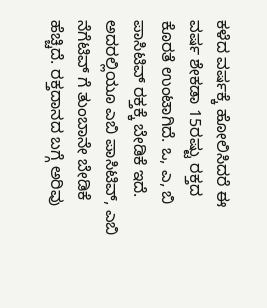ಕಳೆದ ವರ್ಷಕ್ಕೆ ಹೋಲಿಸಿದರೆ ಈ ವರ್ಷ ಶೇಕಡಾ 15ರಷ್ಟು ರಕ್ತದ ಕೊರತೆ ಉಂಟಾಗಿದೆ. ಒ, ಎ, ಬಿ ಪಾಸಿಟಿವ್ ರಕ್ತಕ್ಕೆ ಬೇಡಿಕೆ ಇದೆ. ಅದರಲ್ಲಿಯೂ ಎಬಿ ಪಾಸಿಟಿವ್, ಎಬಿ ನೆಗೆಟಿವ್ ಗೆ ತುಂಬಾನೇ ಬೇಡಿಕೆ ಹೆಚ್ಚಿದೆ. ರಕ್ತದಾನದ ಬಗ್ಗೆ ಅರಿವು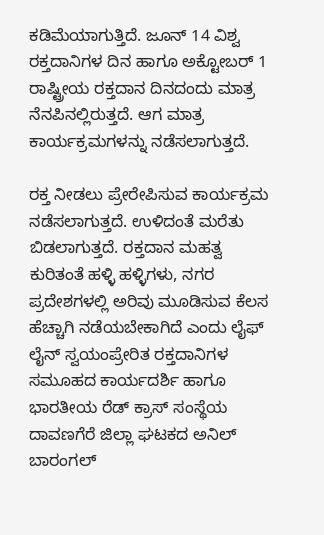ಕಡಿಮೆಯಾಗುತ್ತಿದೆ. ಜೂನ್ 14 ವಿಶ್ವ ರಕ್ತದಾನಿಗಳ ದಿನ ಹಾಗೂ ಅಕ್ಟೋಬರ್ 1 ರಾಷ್ಟ್ರೀಯ ರಕ್ತದಾನ ದಿನದಂದು ಮಾತ್ರ ನೆನಪಿನಲ್ಲಿರುತ್ತದೆ. ಆಗ ಮಾತ್ರ ಕಾರ್ಯಕ್ರಮಗಳನ್ನು ನಡೆಸಲಾಗುತ್ತದೆ.

ರಕ್ತ ನೀಡಲು ಪ್ರೇರೇಪಿಸುವ ಕಾರ್ಯಕ್ರಮ ನಡೆಸಲಾಗುತ್ತದೆ. ಉಳಿದಂತೆ ಮರೆತು ಬಿಡಲಾಗುತ್ತದೆ. ರಕ್ತದಾನ ಮಹತ್ವ ಕುರಿತಂತೆ ಹಳ್ಳಿ ಹಳ್ಳಿಗಳು, ನಗರ ಪ್ರದೇಶಗಳಲ್ಲಿ ಅರಿವು ಮೂಡಿಸುವ ಕೆಲಸ ಹೆಚ್ಚಾಗಿ ನಡೆಯಬೇಕಾಗಿದೆ ಎಂದು ಲೈಫ್ ಲೈನ್ ಸ್ವಯಂಪ್ರೇರಿತ ರಕ್ತದಾನಿಗಳ ಸಮೂಹದ ಕಾರ್ಯದರ್ಶಿ ಹಾಗೂ ಭಾರತೀಯ ರೆಡ್ ಕ್ರಾಸ್ ಸಂಸ್ಥೆಯ ದಾವಣಗೆರೆ ಜಿಲ್ಲಾ ಘಟಕದ ಅನಿಲ್ ಬಾರಂಗಲ್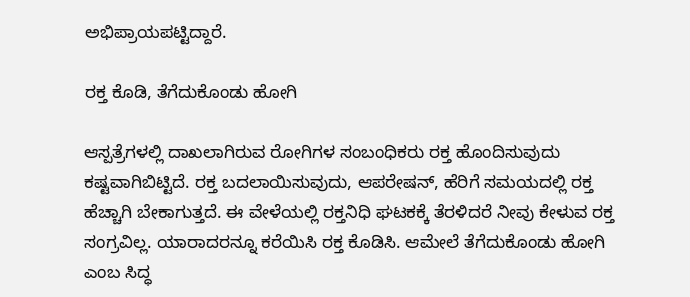ಅಭಿಪ್ರಾಯಪಟ್ಟಿದ್ದಾರೆ.

ರಕ್ತ ಕೊಡಿ, ತೆಗೆದುಕೊಂಡು ಹೋಗಿ

ಆಸ್ಪತ್ರೆಗಳಲ್ಲಿ ದಾಖಲಾಗಿರುವ ರೋಗಿಗಳ ಸಂಬಂಧಿಕರು ರಕ್ತ ಹೊಂದಿಸುವುದು ಕಷ್ಟವಾಗಿಬಿಟ್ಟಿದೆ. ರಕ್ತ ಬದಲಾಯಿಸುವುದು, ಆಪರೇಷನ್, ಹೆರಿಗೆ ಸಮಯದಲ್ಲಿ ರಕ್ತ ಹೆಚ್ಚಾಗಿ ಬೇಕಾಗುತ್ತದೆ. ಈ ವೇಳೆಯಲ್ಲಿ ರಕ್ತನಿಧಿ ಘಟಕಕ್ಕೆ ತೆರಳಿದರೆ ನೀವು ಕೇಳುವ ರಕ್ತ ಸಂಗ್ರವಿಲ್ಲ. ಯಾರಾದರನ್ನೂ ಕರೆಯಿಸಿ ರಕ್ತ ಕೊಡಿಸಿ. ಆಮೇಲೆ ತೆಗೆದುಕೊಂಡು ಹೋಗಿ ಎಂಬ ಸಿದ್ಧ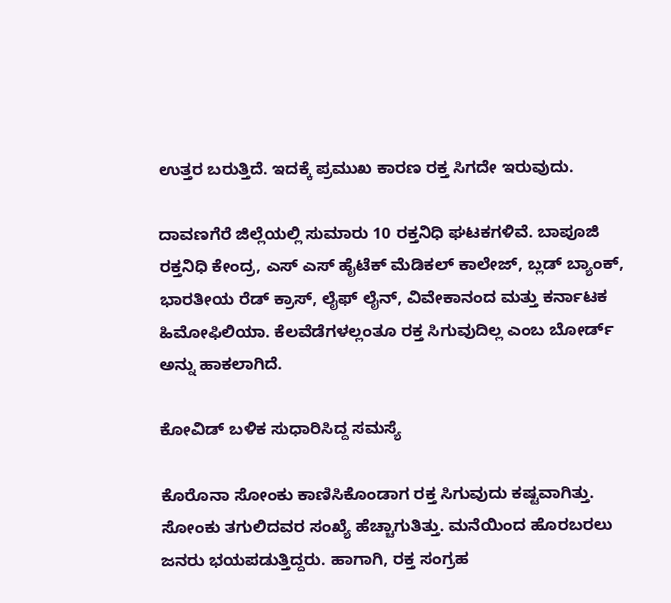ಉತ್ತರ ಬರುತ್ತಿದೆ. ಇದಕ್ಕೆ ಪ್ರಮುಖ ಕಾರಣ ರಕ್ತ ಸಿಗದೇ ಇರುವುದು.

ದಾವಣಗೆರೆ ಜಿಲ್ಲೆಯಲ್ಲಿ ಸುಮಾರು 10 ರಕ್ತನಿಧಿ ಘಟಕಗಳಿವೆ. ಬಾಪೂಜಿ ರಕ್ತನಿಧಿ ಕೇಂದ್ರ, ಎಸ್ ಎಸ್ ಹೈಟೆಕ್ ಮೆಡಿಕಲ್ ಕಾಲೇಜ್, ಬ್ಲಡ್ ಬ್ಯಾಂಕ್, ಭಾರತೀಯ ರೆಡ್ ಕ್ರಾಸ್, ಲೈಫ್ ಲೈನ್, ವಿವೇಕಾನಂದ ಮತ್ತು ಕರ್ನಾಟಕ ಹಿಮೋಫಿಲಿಯಾ. ಕೆಲವೆಡೆಗಳಲ್ಲಂತೂ ರಕ್ತ ಸಿಗುವುದಿಲ್ಲ ಎಂಬ ಬೋರ್ಡ್ ಅನ್ನು ಹಾಕಲಾಗಿದೆ.

ಕೋವಿಡ್ ಬಳಿಕ ಸುಧಾರಿಸಿದ್ದ ಸಮಸ್ಯೆ

ಕೊರೊನಾ ಸೋಂಕು ಕಾಣಿಸಿಕೊಂಡಾಗ ರಕ್ತ ಸಿಗುವುದು ಕಷ್ಟವಾಗಿತ್ತು. ಸೋಂಕು ತಗುಲಿದವರ ಸಂಖ್ಯೆ ಹೆಚ್ಚಾಗುತಿತ್ತು. ಮನೆಯಿಂದ ಹೊರಬರಲು ಜನರು ಭಯಪಡುತ್ತಿದ್ದರು. ಹಾಗಾಗಿ, ರಕ್ತ ಸಂಗ್ರಹ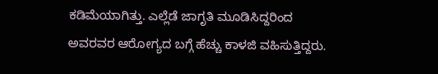ಕಡಿಮೆಯಾಗಿತ್ತು. ಎಲ್ಲೆಡೆ ಜಾಗೃತಿ ಮೂಡಿಸಿದ್ದರಿಂದ ಅವರವರ ಆರೋಗ್ಯದ ಬಗ್ಗೆ ಹೆಚ್ಚು ಕಾಳಜಿ ವಹಿಸುತ್ತಿದ್ದರು.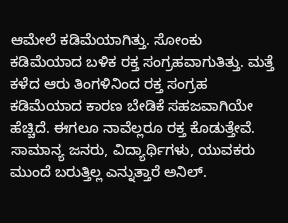ಆಮೇಲೆ ಕಡಿಮೆಯಾಗಿತ್ತು. ಸೋಂಕು ಕಡಿಮೆಯಾದ ಬಳಿಕ ರಕ್ತ ಸಂಗ್ರಹವಾಗುತಿತ್ತು. ಮತ್ತೆ ಕಳೆದ ಆರು ತಿಂಗಳಿನಿಂದ ರಕ್ತ ಸಂಗ್ರಹ ಕಡಿಮೆಯಾದ ಕಾರಣ ಬೇಡಿಕೆ ಸಹಜವಾಗಿಯೇ ಹೆಚ್ಚಿದೆ. ಈಗಲೂ ನಾವೆಲ್ಲರೂ ರಕ್ತ ಕೊಡುತ್ತೇವೆ. ಸಾಮಾನ್ಯ ಜನರು, ವಿದ್ಯಾರ್ಥಿಗಳು, ಯುವಕರು ಮುಂದೆ ಬರುತ್ತಿಲ್ಲ ಎನ್ನುತ್ತಾರೆ ಅನಿಲ್.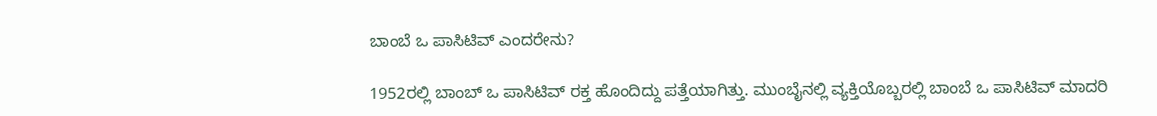ಬಾಂಬೆ ಒ ಪಾಸಿಟಿವ್ ಎಂದರೇನು?

1952ರಲ್ಲಿ ಬಾಂಬ್ ಒ ಪಾಸಿಟಿವ್ ರಕ್ತ ಹೊಂದಿದ್ದು ಪತ್ತೆಯಾಗಿತ್ತು. ಮುಂಬೈನಲ್ಲಿ ವ್ಯಕ್ತಿಯೊಬ್ಬರಲ್ಲಿ ಬಾಂಬೆ ಒ ಪಾಸಿಟಿವ್ ಮಾದರಿ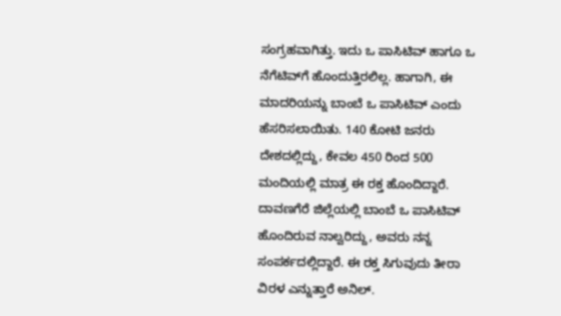ಸಂಗ್ರಹವಾಗಿತ್ತು. ಇದು ಒ ಪಾಸಿಟಿವ್ ಹಾಗೂ ಒ ನೆಗೆಟಿವ್‌ಗೆ ಹೊಂದುತ್ತಿರಲಿಲ್ಲ. ಹಾಗಾಗಿ, ಈ ಮಾದರಿಯನ್ನು ಬಾಂಬೆ ಒ ಪಾಸಿಟಿವ್ ಎಂದು ಹೆಸರಿಸಲಾಯಿತು. 140 ಕೋಟಿ ಜನರು ದೇಶದಲ್ಲಿದ್ದು, ಕೇವಲ 450 ರಿಂದ 500 ಮಂದಿಯಲ್ಲಿ ಮಾತ್ರ ಈ ರಕ್ತ ಹೊಂದಿದ್ದಾರೆ. ದಾವಣಗೆರೆ ಜಿಲ್ಲೆಯಲ್ಲಿ ಬಾಂಬೆ ಒ ಪಾಸಿಟಿವ್ ಹೊಂದಿರುವ ನಾಲ್ವರಿದ್ದು, ಅವರು ನನ್ನ ಸಂಪರ್ಕದಲ್ಲಿದ್ದಾರೆ. ಈ ರಕ್ತ ಸಿಗುವುದು ತೀರಾ ವಿರಳ ಎನ್ನುತ್ತಾರೆ ಅನಿಲ್.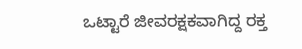ಒಟ್ಟಾರೆ ಜೀವರಕ್ಷಕವಾಗಿದ್ದ ರಕ್ತ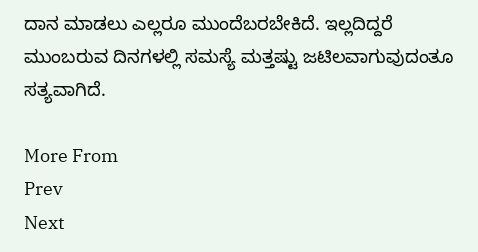ದಾನ ಮಾಡಲು ಎಲ್ಲರೂ ಮುಂದೆಬರಬೇಕಿದೆ. ಇಲ್ಲದಿದ್ದರೆ ಮುಂಬರುವ ದಿನಗಳಲ್ಲಿ ಸಮಸ್ಯೆ ಮತ್ತಷ್ಟು ಜಟಿಲವಾಗುವುದಂತೂ ಸತ್ಯವಾಗಿದೆ.

More From
Prev
Next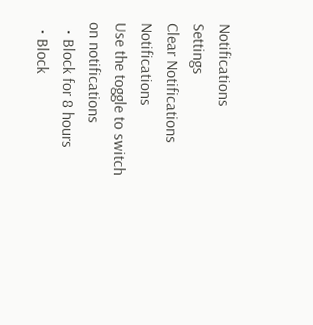Notifications
Settings
Clear Notifications
Notifications
Use the toggle to switch on notifications
  • Block for 8 hours
  • Block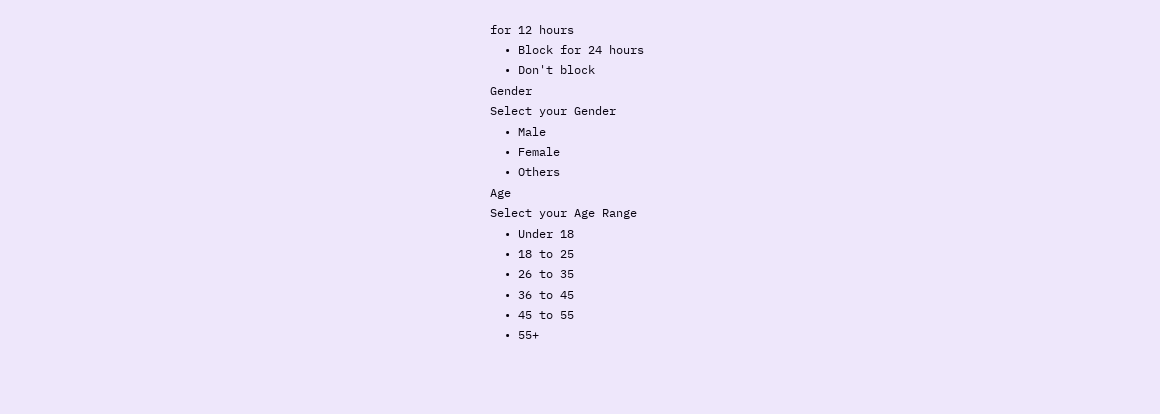for 12 hours
  • Block for 24 hours
  • Don't block
Gender
Select your Gender
  • Male
  • Female
  • Others
Age
Select your Age Range
  • Under 18
  • 18 to 25
  • 26 to 35
  • 36 to 45
  • 45 to 55
  • 55+